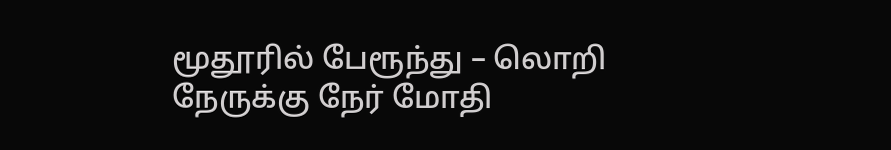மூதூரில் பேரூந்து – லொறி நேருக்கு நேர் மோதி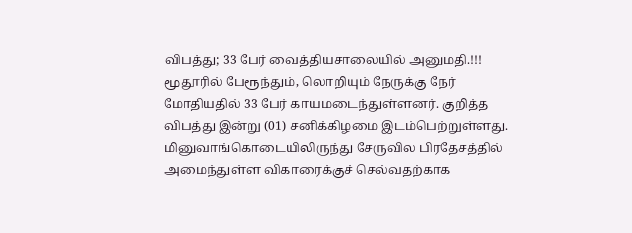விபத்து; 33 பேர் வைத்தியசாலையில் அனுமதி.!!!
மூதூரில் பேரூந்தும், லொறியும் நேருக்கு நேர் மோதியதில் 33 பேர் காயமடைந்துள்ளனர். குறித்த விபத்து இன்று (01) சனிக்கிழமை இடம்பெற்றுள்ளது.
மினுவாங்கொடையிலிருந்து சேருவில பிரதேசத்தில் அமைந்துள்ள விகாரைக்குச் செல்வதற்காக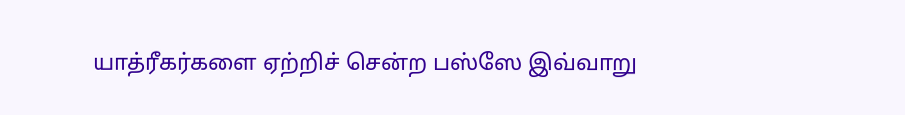யாத்ரீகர்களை ஏற்றிச் சென்ற பஸ்ஸே இவ்வாறு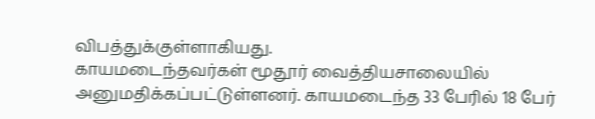விபத்துக்குள்ளாகியது.
காயமடைந்தவர்கள் மூதூர் வைத்தியசாலையில் அனுமதிக்கப்பட்டுள்ளனர். காயமடைந்த 33 பேரில் 18 பேர்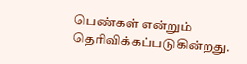பெண்கள் என்றும் தெரிவிக்கப்படுகின்றது.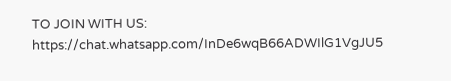TO JOIN WITH US:
https://chat.whatsapp.com/InDe6wqB66ADWIlG1VgJU5